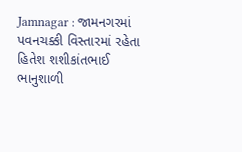Jamnagar : જામનગરમાં પવનચક્કી વિસ્તારમાં રહેતા હિતેશ શશીકાંતભાઈ ભાનુશાળી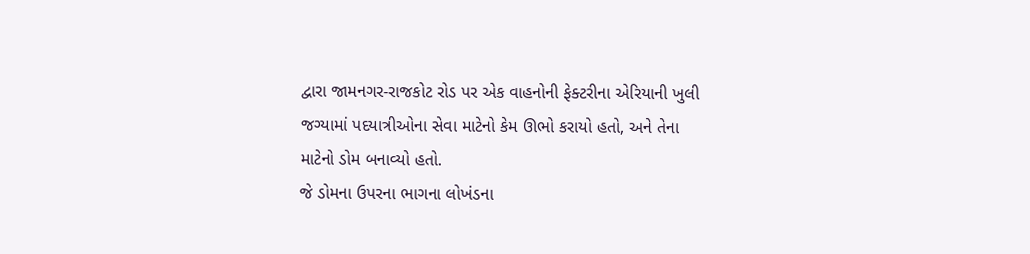દ્વારા જામનગર-રાજકોટ રોડ પર એક વાહનોની ફેક્ટરીના એરિયાની ખુલી જગ્યામાં પદયાત્રીઓના સેવા માટેનો કેમ ઊભો કરાયો હતો, અને તેના માટેનો ડોમ બનાવ્યો હતો.
જે ડોમના ઉપરના ભાગના લોખંડના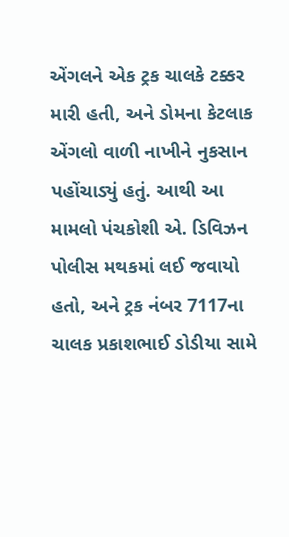એંગલને એક ટ્રક ચાલકે ટક્કર મારી હતી, અને ડોમના કેટલાક એંગલો વાળી નાખીને નુકસાન પહોંચાડ્યું હતું. આથી આ મામલો પંચકોશી એ. ડિવિઝન પોલીસ મથકમાં લઈ જવાયો હતો, અને ટ્રક નંબર 7117ના ચાલક પ્રકાશભાઈ ડોડીયા સામે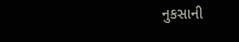નુકસાની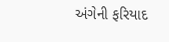અંગેની ફરિયાદ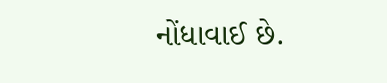નોંધાવાઈ છે.